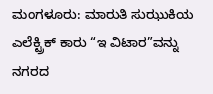ಮಂಗಳೂರು: ಮಾರುತಿ ಸುಝುಕಿಯ ಎಲೆಕ್ಟ್ರಿಕ್ ಕಾರು “ಇ ವಿಟಾರ”ವನ್ನು ನಗರದ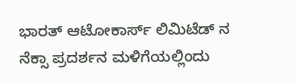ಭಾರತ್ ಆಟೋಕಾರ್ಸ್ ಲಿಮಿಟೆಡ್ ನ ನೆಕ್ಸಾ ಪ್ರದರ್ಶನ ಮಳಿಗೆಯಲ್ಲಿಂದು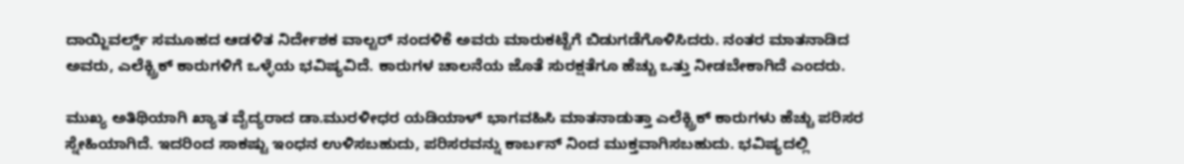ದಾಯ್ಜಿವರ್ಲ್ಡ್ ಸಮೂಹದ ಆಡಳಿತ ನಿರ್ದೇಶಕ ವಾಲ್ಟರ್ ನಂದಳಿಕೆ ಅವರು ಮಾರುಕಟ್ಟೆಗೆ ಬಿಡುಗಡೆಗೊಳಿಸಿದರು. ನಂತರ ಮಾತನಾಡಿದ ಅವರು, ಎಲೆಕ್ಟ್ರಿಕ್ ಕಾರುಗಳಿಗೆ ಒಳ್ಳೆಯ ಭವಿಷ್ಯವಿದೆ. ಕಾರುಗಳ ಚಾಲನೆಯ ಜೊತೆ ಸುರಕ್ಷತೆಗೂ ಹೆಚ್ಚು ಒತ್ತು ನೀಡಬೇಕಾಗಿದೆ ಎಂದರು.

ಮುಖ್ಯ ಅತಿಥಿಯಾಗಿ ಖ್ಯಾತ ವೈದ್ಯರಾದ ಡಾ.ಮುರಳೀಧರ ಯಡಿಯಾಳ್ ಭಾಗವಹಿಸಿ ಮಾತನಾಡುತ್ತಾ ಎಲೆಕ್ಟ್ರಿಕ್ ಕಾರುಗಳು ಹೆಚ್ಚು ಪರಿಸರ ಸ್ನೇಹಿಯಾಗಿದೆ. ಇದರಿಂದ ಸಾಕಷ್ಟು ಇಂಧನ ಉಳಿಸಬಹುದು, ಪರಿಸರವನ್ನು ಕಾರ್ಬನ್ ನಿಂದ ಮುಕ್ತವಾಗಿಸಬಹುದು. ಭವಿಷ್ಯದಲ್ಲಿ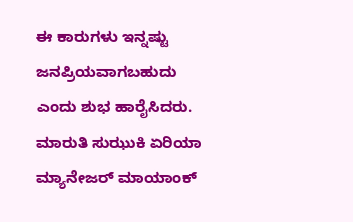ಈ ಕಾರುಗಳು ಇನ್ನಷ್ಟು ಜನಪ್ರಿಯವಾಗಬಹುದು ಎಂದು ಶುಭ ಹಾರೈಸಿದರು.
ಮಾರುತಿ ಸುಝುಕಿ ಏರಿಯಾ ಮ್ಯಾನೇಜರ್ ಮಾಯಾಂಕ್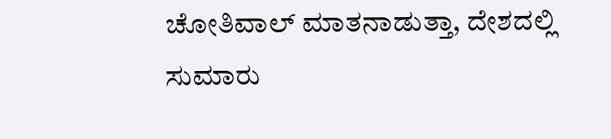ಚೋತಿವಾಲ್ ಮಾತನಾಡುತ್ತಾ, ದೇಶದಲ್ಲಿ ಸುಮಾರು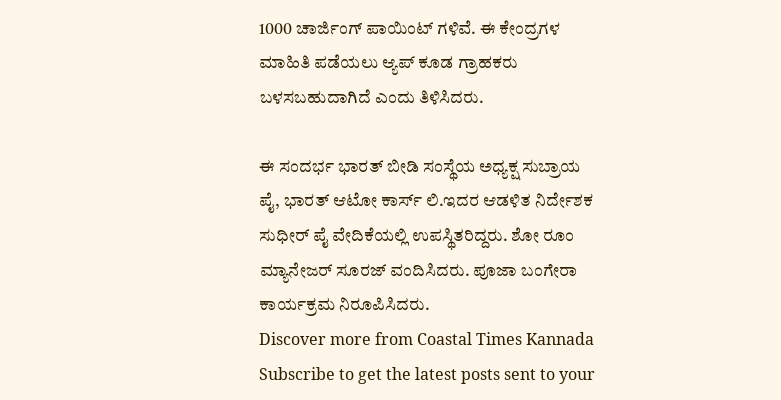1000 ಚಾರ್ಜಿಂಗ್ ಪಾಯಿಂಟ್ ಗಳಿವೆ. ಈ ಕೇಂದ್ರಗಳ ಮಾಹಿತಿ ಪಡೆಯಲು ಆ್ಯಪ್ ಕೂಡ ಗ್ರಾಹಕರು ಬಳಸಬಹುದಾಗಿದೆ ಎಂದು ತಿಳಿಸಿದರು.

ಈ ಸಂದರ್ಭ ಭಾರತ್ ಬೀಡಿ ಸಂಸ್ಥೆಯ ಅಧ್ಯಕ್ಷ ಸುಬ್ರಾಯ ಪೈ, ಭಾರತ್ ಆಟೋ ಕಾರ್ಸ್ ಲಿ.ಇದರ ಆಡಳಿತ ನಿರ್ದೇಶಕ ಸುಧೀರ್ ಪೈ ವೇದಿಕೆಯಲ್ಲಿ ಉಪಸ್ಥಿತರಿದ್ದರು. ಶೋ ರೂಂ ಮ್ಯಾನೇಜರ್ ಸೂರಜ್ ವಂದಿಸಿದರು. ಪೂಜಾ ಬಂಗೇರಾ ಕಾರ್ಯಕ್ರಮ ನಿರೂಪಿಸಿದರು.
Discover more from Coastal Times Kannada
Subscribe to get the latest posts sent to your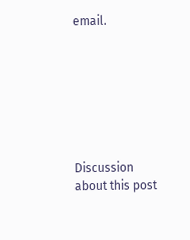email.







Discussion about this post